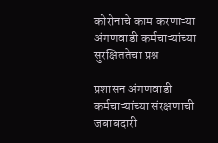कोरोनाचे काम करणाऱ्या अंगणवाडी कर्मचाऱ्यांच्या सुरक्षिततेचा प्रश्न

प्रशासन अंगणवाडी कर्मचाऱ्यांच्या संरक्षणाची जबाबदारी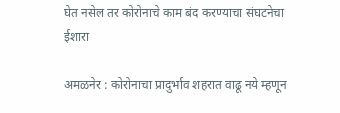घेत नसेल तर कोरोनाचे काम बंद करण्याचा संघटनेचा ईशारा

अमळनेर : कोरोनाचा प्रादुर्भाव शहरात वाढू नये म्हणून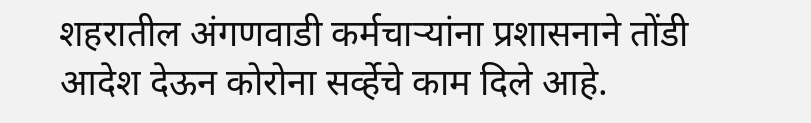शहरातील अंगणवाडी कर्मचाऱ्यांना प्रशासनाने तोंडी आदेश देऊन कोरोना सर्व्हेचे काम दिले आहे.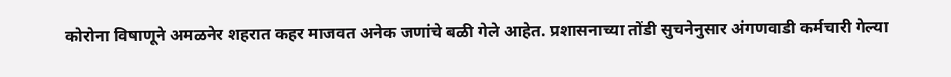कोरोना विषाणूने अमळनेर शहरात कहर माजवत अनेक जणांचे बळी गेले आहेत. प्रशासनाच्या तोंडी सुचनेनुसार अंगणवाडी कर्मचारी गेल्या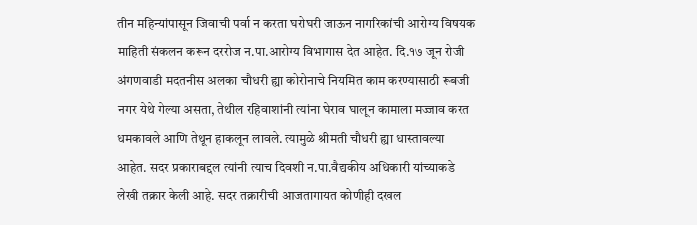तीन महिन्यांपासून जिवाची पर्वा न करता घरोघरी जाऊन नागरिकांची आरोग्य विषयक माहिती संकलन करून दररोज न.पा.आरोग्य विभागास देत आहेत. दि.१७ जून रोजी अंगणवाडी मदतनीस अलका चौधरी ह्या कोरोनाचे नियमित काम करण्यासाठी रूबजी नगर येथे गेल्या असता, तेथील रहिवाशांनी त्यांना घेराव घालून कामाला मज्जाव करत धमकावले आणि तेथून हाकलून लावले. त्यामुळे श्रीमती चौधरी ह्या धास्तावल्या आहेत. सदर प्रकाराबद्दल त्यांनी त्याच दिवशी न.पा.वैद्यकीय अधिकारी यांच्याकडे लेखी तक्रार केली आहे. सदर तक्रारीची आजतागायत कोणीही दखल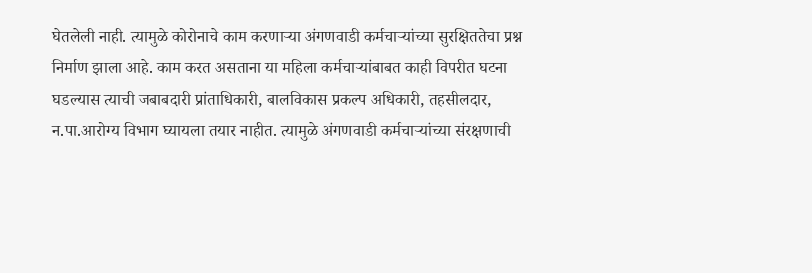घेतलेली नाही. त्यामुळे कोरोनाचे काम करणाऱ्या अंगणवाडी कर्मचाऱ्यांच्या सुरक्षिततेचा प्रश्न निर्माण झाला आहे. काम करत असताना या महिला कर्मचाऱ्यांबाबत काही विपरीत घटना घडल्यास त्याची जबाबदारी प्रांताधिकारी, बालविकास प्रकल्प अधिकारी, तहसीलदार, न.पा.आरोग्य विभाग घ्यायला तयार नाहीत. त्यामुळे अंगणवाडी कर्मचाऱ्यांच्या संरक्षणाची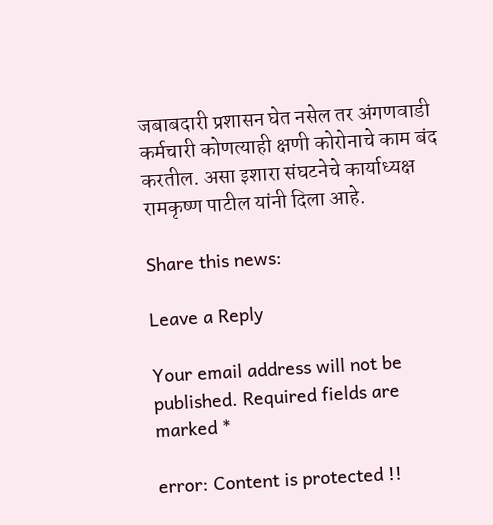जबाबदारी प्रशासन घेत नसेल तर अंगणवाडी कर्मचारी कोणत्याही क्षणी कोरोनाचे काम बंद करतील. असा इशारा संघटनेचे कार्याध्यक्ष रामकृष्ण पाटील यांनी दिला आहे.

Share this news:

Leave a Reply

Your email address will not be published. Required fields are marked *

error: Content is protected !!